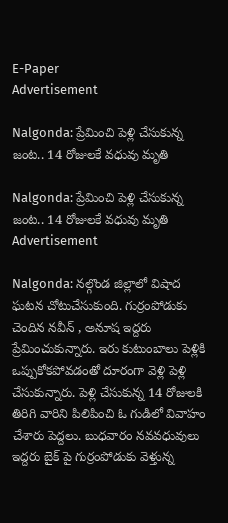E-Paper
Advertisement

Nalgonda: ప్రేమించి పెళ్లి చేసుకున్న జంట.. 14 రోజులకే వధువు మృతి

Nalgonda: ప్రేమించి పెళ్లి చేసుకున్న జంట.. 14 రోజులకే వధువు మృతి
Advertisement

Nalgonda: నల్గొండ జిల్లాలో విషాద ఘటన చోటుచేసుకుంది. గుర్రంపోడుకు చెందిన నవీన్ , అనూష ఇద్దరు ప్రేమించుకున్నారు. ఇరు కుటుంబాలు పెళ్లికి ఒప్పుకోకపోవడంతో దూరంగా వెళ్లి పెళ్లి చేసుకున్నారు. పెళ్లి చేసుకున్న 14 రోజులకి తిరిగి వారిని పిలిపించి ఓ గుడిలో వివాహం చేశారు పెద్దలు. బుధవారం నవవధువులు ఇద్దరు బైక్ పై గుర్రంపోడుకు వెళ్తున్న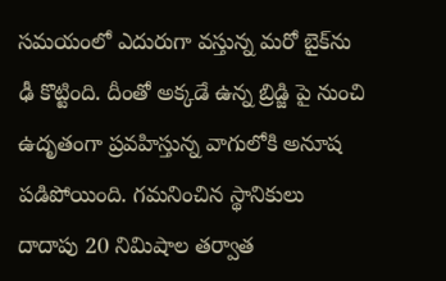సమయంలో ఎదురుగా వస్తున్న మరో బైక్‌ను ఢీ కొట్టింది. దీంతో అక్కడే ఉన్న బ్రిడ్జి పై నుంచి ఉదృతంగా ప్రవహిస్తున్న వాగులోకి అనూష పడిపోయింది. గమనించిన స్థానికులు దాదాపు 20 నిమిషాల తర్వాత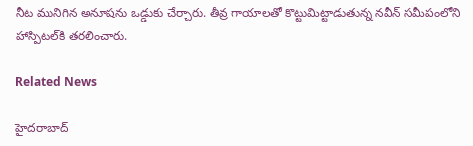నీట మునిగిన అనూషను ఒడ్డుకు చేర్చారు. తీవ్ర గాయాలతో కొట్టుమిట్టాడుతున్న నవీన్ సమీపంలోని హాస్పిటల్‌కి తరలించారు.

Related News

హైదరాబాద్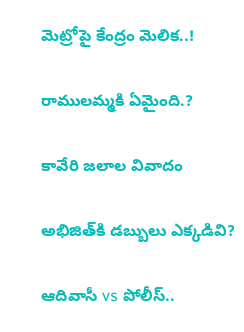మెట్రోపై కేంద్రం మెలిక..!

రాములమ్మకి ఏమైంది.?

కావేరి జలాల వివాదం

అభిజిత్‌కి డబ్బులు ఎక్కడివి?

ఆదివాసీ vs పోలీస్..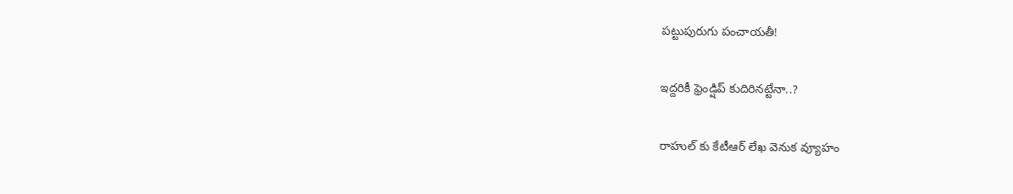పట్టుపురుగు పంచాయతీ!

ఇద్దరికీ ఫ్రెండ్షిప్ కుదిరినట్టేనా..?

రాహుల్ కు కేటీఆర్ లేఖ వెనుక వ్యూహం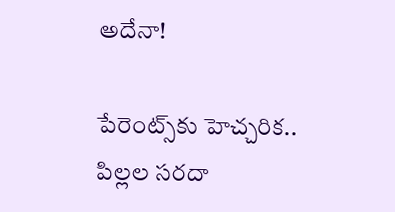అదేనా!

పేరెంట్స్‌కు హెచ్చరిక.. పిల్లల సరదా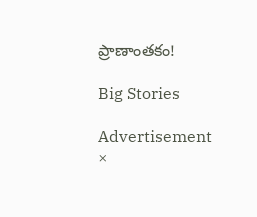ప్రాణాంతకం!

Big Stories

Advertisement
×